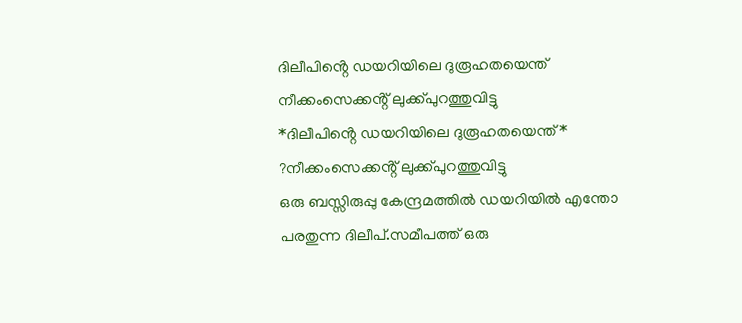ദിലീപിൻ്റെ ഡയറിയിലെ ദുരൂഹതയെന്ത് നീക്കംസെക്കൻ്റ് ലുക്ക്പുറത്തുവിട്ടു
*ദിലീപിൻ്റെ ഡയറിയിലെ ദുരൂഹതയെന്ത്* ?നീക്കംസെക്കൻ്റ് ലുക്ക്പുറത്തുവിട്ടു
ഒരു ബസ്സിരുപ്പു കേന്ദ്രമത്തിൽ ഡയറിയിൽ എന്തോ പരതുന്ന ദിലീപ്.സമീപത്ത് ഒരു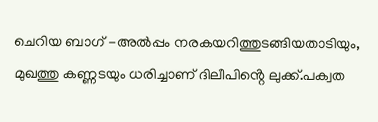ചെറിയ ബാഗ് -അൽപ്പം നരകയറിത്തുടങ്ങിയതാടിയും, മുഖത്തു കണ്ണടയും ധരിച്ചാണ് ദിലീപിൻ്റെ ലുക്ക്.പക്വത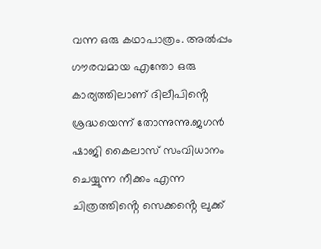വന്ന ഒരു കഥാപാത്രം. അൽപ്പം ഗൗരവമായ എന്തോ ഒരു കാര്യത്തിലാണ് ദിലീപിൻ്റെ ശ്രദ്ധയെന്ന് തോന്നുന്നു.ജഗൻ ഷാജി കൈലാസ് സംവിധാനം ചെയ്യുന്ന നീക്കം എന്ന ചിത്രത്തിൻ്റെ സെക്കൻ്റെ ലുക്ക്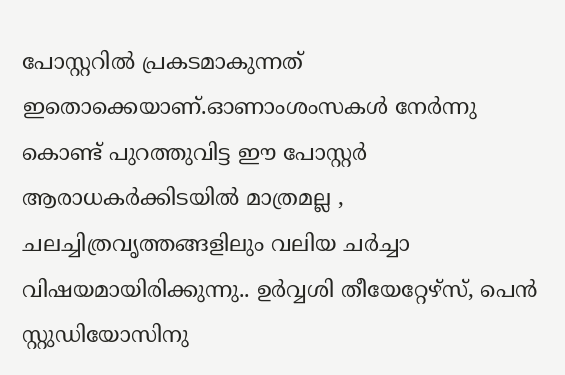പോസ്റ്ററിൽ പ്രകടമാകുന്നത് ഇതൊക്കെയാണ്.ഓണാംശംസകൾ നേർന്നു കൊണ്ട് പുറത്തുവിട്ട ഈ പോസ്റ്റർ ആരാധകർക്കിടയിൽ മാത്രമല്ല , ചലച്ചിത്രവൃത്തങ്ങളിലും വലിയ ചർച്ചാ വിഷയമായിരിക്കുന്നു.. ഉർവ്വശി തീയേറ്റേഴ്സ്, പെൻ സ്റ്റുഡിയോസിനു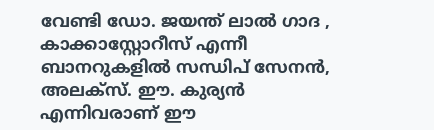വേണ്ടി ഡോ. ജയന്ത് ലാൽ ഗാദ , കാക്കാസ്റ്റോറീസ് എന്നീ ബാനറുകളിൽ സന്ധിപ് സേനൻ, അലക്സ്. ഈ. കുര്യൻ എന്നിവരാണ് ഈ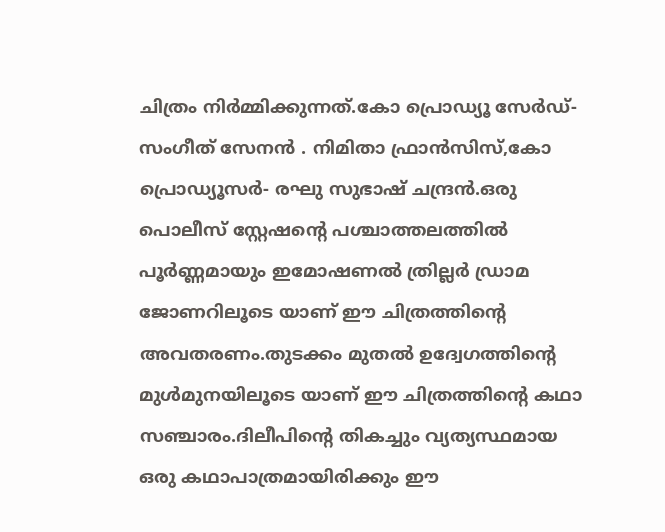ചിത്രം നിർമ്മിക്കുന്നത്.കോ പ്രൊഡ്യൂ സേർഡ്- സംഗീത് സേനൻ . നിമിതാ ഫ്രാൻസിസ്,കോ പ്രൊഡ്യൂസർ- രഘു സുഭാഷ് ചന്ദ്രൻ.ഒരു പൊലീസ് സ്റ്റേഷൻ്റെ പശ്ചാത്തലത്തിൽ പൂർണ്ണമായും ഇമോഷണൽ ത്രില്ലർ ഡ്രാമ ജോണറിലൂടെ യാണ് ഈ ചിത്രത്തിൻ്റെ അവതരണം.തുടക്കം മുതൽ ഉദ്വേഗത്തിൻ്റെ മുൾമുനയിലൂടെ യാണ് ഈ ചിത്രത്തിൻ്റെ കഥാ സഞ്ചാരം.ദിലീപിൻ്റെ തികച്ചും വ്യത്യസ്ഥമായ ഒരു കഥാപാത്രമായിരിക്കും ഈ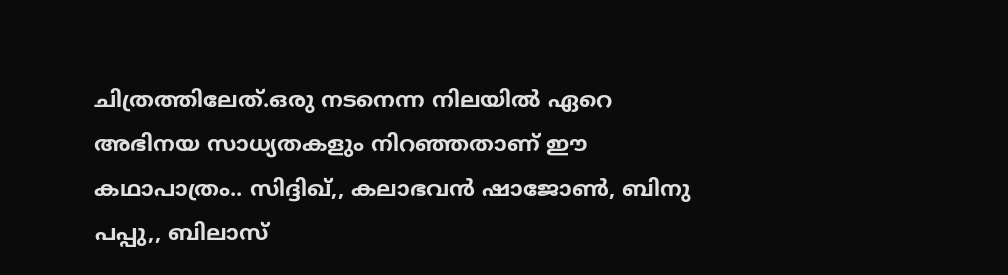ചിത്രത്തിലേത്.ഒരു നടനെന്ന നിലയിൽ ഏറെ അഭിനയ സാധ്യതകളും നിറഞ്ഞതാണ് ഈ കഥാപാത്രം.. സിദ്ദിഖ്,, കലാഭവൻ ഷാജോൺ, ബിനു പപ്പു,, ബിലാസ്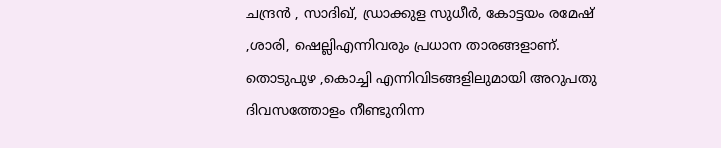ചന്ദ്രൻ , സാദിഖ്, ഡ്രാക്കുള സുധീർ, കോട്ടയം രമേഷ് ,ശാരി, ഷെല്ലിഎന്നിവരും പ്രധാന താരങ്ങളാണ്. തൊടുപുഴ ,കൊച്ചി എന്നിവിടങ്ങളിലുമായി അറുപതു ദിവസത്തോളം നീണ്ടുനിന്ന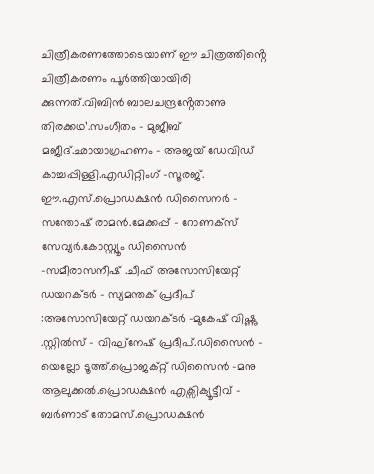ചിത്രീകരണത്തോടെയാണ് ഈ ചിത്രത്തിൻ്റെ ചിത്രീകരണം പൂർത്തിയായിരി ക്കുന്നത്.വിബിൻ ബാലചന്ദ്രൻ്റേതാണു തിരക്കഥ’.സംഗീതം – മുജീബ് മജീദ്.ഛായാഗ്രഹണം – അജയ് ഡേവിഡ് കാച്ചപ്പിള്ളി.എഡിറ്റിംഗ് –സൂരജ്. ഈ.എസ്.പ്രൊഡക്ഷൻ ഡിസൈനർ – സന്തോഷ് രാമൻ.മേക്കപ്പ് – റോണക്സ് സേവ്യർ.കോസ്റ്റ്യൂം ഡിസൈൻ -സമീരാസനീഷ് .ചീഫ് അസോസിയേറ്റ് ഡയറക്ടർ – സ്യമന്തക് പ്രദീപ് :അസോസിയേറ്റ് ഡയറക്ടർ -മുകേഷ് വിഷ്ണു .സ്റ്റിൽസ് – വിഘ്നേഷ് പ്രദീപ്.ഡിസൈൻ – യെല്ലോ ടൂത്ത്.പ്രൊജക്റ്റ് ഡിസൈൻ -മനു ആലുക്കൽ.പ്രൊഡക്ഷൻ എക്സിക്യൂട്ടീവ് – ബർണാട് തോമസ്.പ്രൊഡക്ഷൻ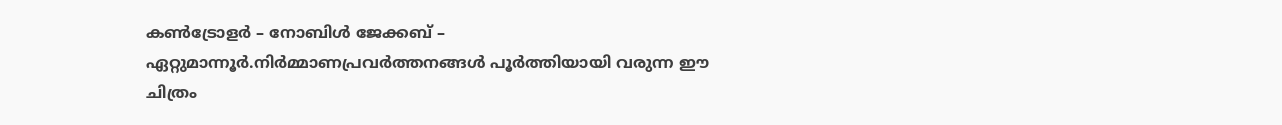കൺട്രോളർ – നോബിൾ ജേക്കബ് – ഏറ്റുമാന്നൂർ.നിർമ്മാണപ്രവർത്തനങ്ങൾ പൂർത്തിയായി വരുന്ന ഈ ചിത്രം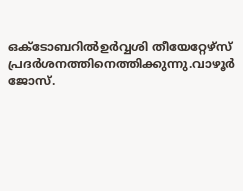ഒക്ടോബറിൽഉർവ്വശി തീയേറ്റേഴ്സ് പ്രദർശനത്തിനെത്തിക്കുന്നു.വാഴൂർ ജോസ്.